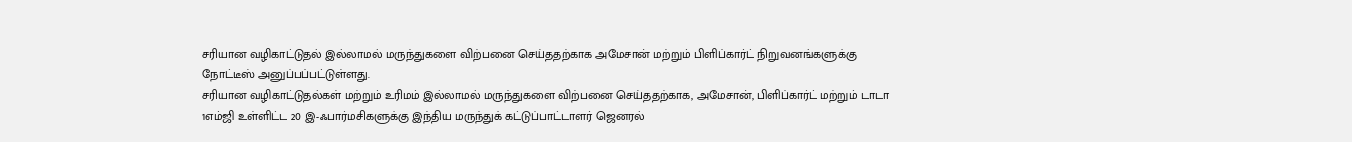சரியான வழிகாட்டுதல் இல்லாமல் மருந்துகளை விற்பனை செய்ததற்காக அமேசான் மற்றும் பிளிப்கார்ட் நிறுவனங்களுக்கு நோட்டீஸ் அனுப்பப்பட்டுள்ளது.
சரியான வழிகாட்டுதல்கள் மற்றும் உரிமம் இல்லாமல் மருந்துகளை விற்பனை செய்ததற்காக, அமேசான், பிளிப்கார்ட் மற்றும் டாடா 1எம்ஜி உள்ளிட்ட 20 இ-ஃபார்மசிகளுக்கு இந்திய மருந்துக் கட்டுப்பாட்டாளர் ஜெனரல்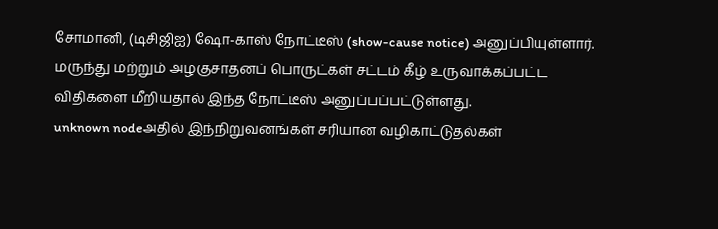சோமானி, (டிசிஜிஐ) ஷோ-காஸ் நோட்டீஸ் (show-cause notice) அனுப்பியுள்ளார். மருந்து மற்றும் அழகுசாதனப் பொருட்கள் சட்டம் கீழ் உருவாக்கப்பட்ட விதிகளை மீறியதால் இந்த நோட்டீஸ் அனுப்பப்பட்டுள்ளது.
unknown nodeஅதில் இந்நிறுவனங்கள் சரியான வழிகாட்டுதல்கள்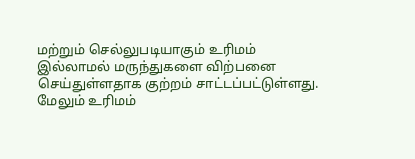மற்றும் செல்லுபடியாகும் உரிமம் இல்லாமல் மருந்துகளை விற்பனை செய்துள்ளதாக குற்றம் சாட்டப்பட்டுள்ளது. மேலும் உரிமம்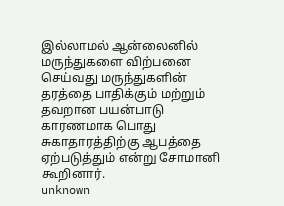இல்லாமல் ஆன்லைனில் மருந்துகளை விற்பனை செய்வது மருந்துகளின் தரத்தை பாதிக்கும் மற்றும் தவறான பயன்பாடு காரணமாக பொது சுகாதாரத்திற்கு ஆபத்தை ஏற்படுத்தும் என்று சோமானி கூறினார்.
unknown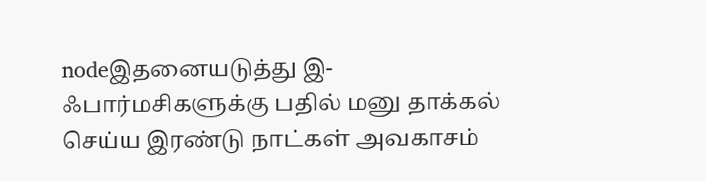nodeஇதனையடுத்து இ-ஃபார்மசிகளுக்கு பதில் மனு தாக்கல் செய்ய இரண்டு நாட்கள் அவகாசம்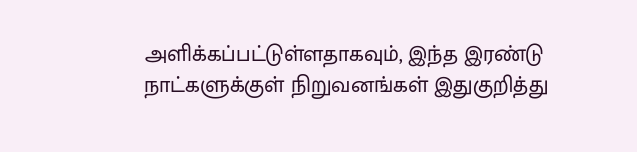அளிக்கப்பட்டுள்ளதாகவும், இந்த இரண்டு நாட்களுக்குள் நிறுவனங்கள் இதுகுறித்து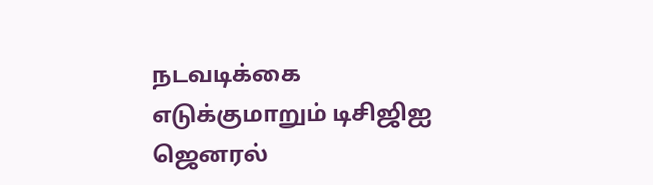நடவடிக்கை எடுக்குமாறும் டிசிஜிஐ ஜெனரல்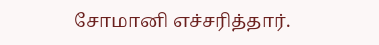சோமானி எச்சரித்தார்.